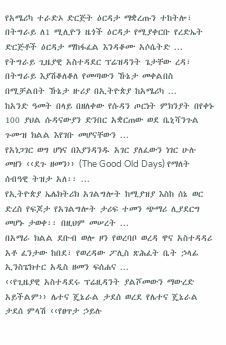የአሜሪካ ተራድኦ ድርጅት ዕርዳታ ማቋረጡን ተከትሎ፣ በትግራይ ለ1 ሚሊዮን ዜጎች ዕርዳታ የሚያቀርቡ የረድኤት ድርጅቶች ዕርዳታ ማከፋፈል እንዳቆሙ አሶሴትድ ...
የትግራይ ጊዜያዊ አስተዳደር ፕሬዝዳንት ጌታቸው ረዳ፣ በትግራይ እያሽቆለቆለ የመጣውን ኹኔታ መቀልበስ በሚቻልበት ኹኔታ ዙሪያ በኢትዮጵያ ከአሜሪካ ...
ከአንድ ዓመት በላይ በዘለቀው የሱዳን ጦርነት ምክንያት በየቀኑ 100 ያህል ሱዳናውያን ድንበር አቋርጠው ወደ ቤኒሻንጉል ጉሙዝ ክልል እየገቡ መሆናቸውን ...
የአነጋገር ወግ ሆነና በእያንዳንዱ አገር ያለፈውን ነገር ሁሉ መዘን ‹‹ደጉ ዘመን›› (The Good Old Days) የማለት ሰብዓዊ ትዝታ አለ፡፡ ...
የኢትዮጵያ ኤሌክትሪክ አገልግሎት ከሚያዝያ እስከ ሰኔ ወር ድረስ የፍጆታ የአገልግሎት ታሪፍ ተመን ጭማሪ ሊያደርግ መሆኑ ታወቀ፡፡ በዚህም መሠረት ...
በአማራ ክልል ደቡብ ወሎ ዞን የወረባቦ ወረዳ ዋና አስተዳዳሪ አቶ ፈንታው ከበደ፣ የወረዳው ፖሊስ ጽሕፈት ቤት ኃላፊ ኢንስፔክተር አዲስ ዘመን ፍሰሐና ...
‹‹የጊዜያዊ አስተዳደሩ ፕሬዚዳንት ያልሾመውን ማውረድ አይችልም›› ሌተና ጄኔራል ታደሰ ወረደ የሌተና ጄኔራል ታደሰ ምላሽ ‹‹የፀጥታ ኃይሉ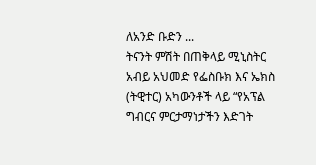ለአንድ ቡድን ...
ትናንት ምሽት በጠቅላይ ሚኒስትር አብይ አህመድ የፌስቡክ እና ኤክስ (ትዊተር) አካውንቶች ላይ “የአፕል ግብርና ምርታማነታችን እድገት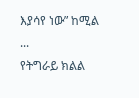እያሳየ ነው” ከሚል ...
የትግራይ ክልል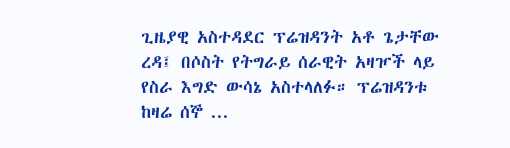ጊዜያዊ አስተዳደር ፕሬዝዳንት አቶ ጌታቸው ረዳ፤ በሶስት የትግራይ ሰራዊት አዛዦች ላይ የስራ እግድ ውሳኔ አስተላለፉ። ፕሬዝዳንቱ ከዛሬ ሰኞ ...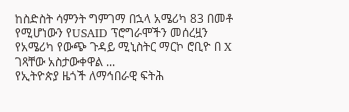ከስድስት ሳምንት ግምገማ በኋላ አሜሪካ 83 በመቶ የሚሆነውን የUSAID ፕሮግራሞችን መሰረዟን የአሜሪካ የውጭ ጉዳይ ሚኒስትር ማርኮ ሮቢዮ በ X ገጻቸው አስታውቀዋል ...
የኢትዮጵያ ዜጎች ለማኅበራዊ ፍትሕ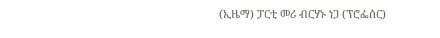(ኢዜማ) ፓርቲ መሪ ብርሃኑ ነጋ (ፕሮፌሰር)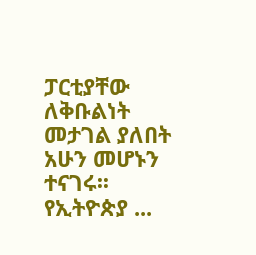ፓርቲያቸው ለቅቡልነት መታገል ያለበት አሁን መሆኑን ተናገሩ፡፡ የኢትዮጵያ ...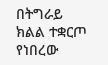በትግራይ ክልል ተቋርጦ የነበረው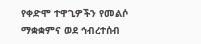የቀድሞ ተዋጊዎችን የመልሶ ማቋቋምና ወደ ኅብረተሰብ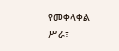የመቀላቀል ሥራ፣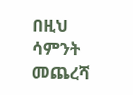በዚህ ሳምንት መጨረሻ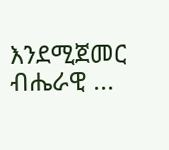እንደሚጀመር ብሔራዊ ...